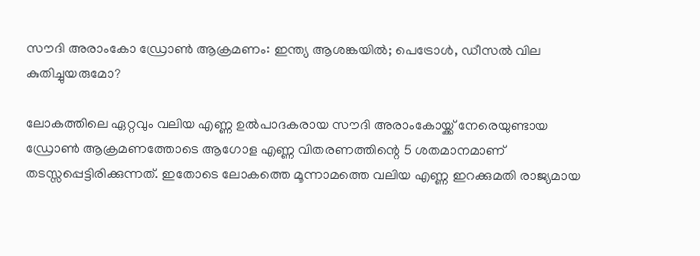സൗദി അരാംകോ ഡ്രോൺ ആക്രമണം: ഇന്ത്യ ആശങ്കയിൽ; പെട്രോൾ, ഡീസൽ വില കുതിച്ചുയരുമോ?

ലോകത്തിലെ ഏറ്റവും വലിയ എണ്ണ ഉൽ‌പാദകരായ സൗദി അരാംകോയ്ക്ക് നേരെയുണ്ടായ ഡ്രോൺ ആക്രമണത്തോടെ ആഗോള എണ്ണ വിതരണത്തിന്റെ 5 ശതമാനമാണ് തടസ്സപ്പെട്ടിരിക്കുന്നത്. ഇതോടെ ലോകത്തെ മൂന്നാമത്തെ വലിയ എണ്ണ ഇറക്കുമതി രാജ്യമായ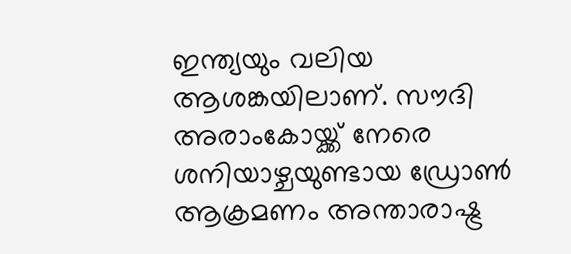ഇന്ത്യയും വലിയ ആശങ്കയിലാണ്. സൗദി അരാംകോയ്ക്ക് നേരെ ശനിയാഴ്ചയുണ്ടായ ഡ്രോണ്‍ ആക്രമണം അന്താരാഷ്ട്ര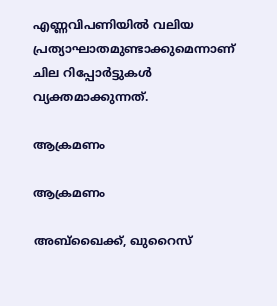എണ്ണവിപണിയില്‍ വലിയ പ്രത്യാഘാതമുണ്ടാക്കുമെന്നാണ് ചില റിപ്പോര്‍ട്ടുകള്‍ വ്യക്തമാക്കുന്നത്.

ആക്രമണം

ആക്രമണം

അബ്ഖൈക്ക്, ഖുറൈസ്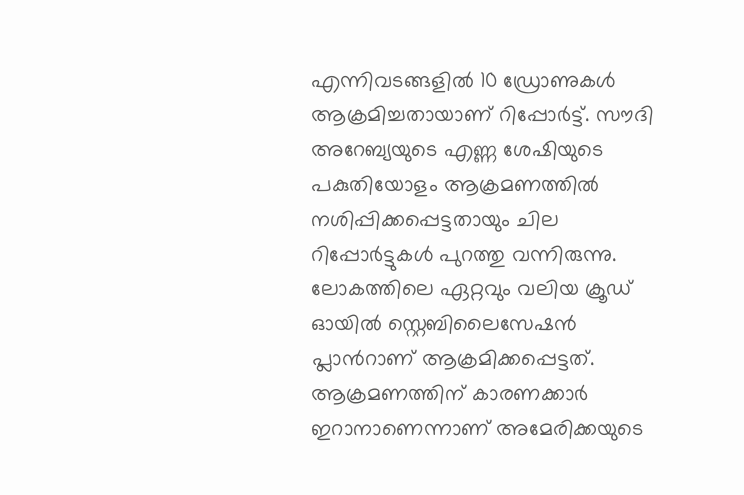എന്നിവടങ്ങളിൽ 10 ഡ്രോണുകൾ ആക്രമിച്ചതായാണ് റിപ്പോർട്ട്. സൗദി അറേബ്യയുടെ എണ്ണ ശേഷിയുടെ പകുതിയോളം ആക്രമണത്തിൽ നശിപ്പിക്കപ്പെട്ടതായും ചില റിപ്പോർട്ടുകൾ പുറത്തു വന്നിരുന്നു. ലോകത്തിലെ ഏറ്റവും വലിയ ക്രൂഡ് ഓയില്‍ സ്റ്റെബിലൈസേഷന്‍ പ്ലാന്‍റാണ് ആക്രമിക്കപ്പെട്ടത്. ആക്രമണത്തിന് കാരണക്കാർ ഇറാനാണെന്നാണ് അമേരിക്കയുടെ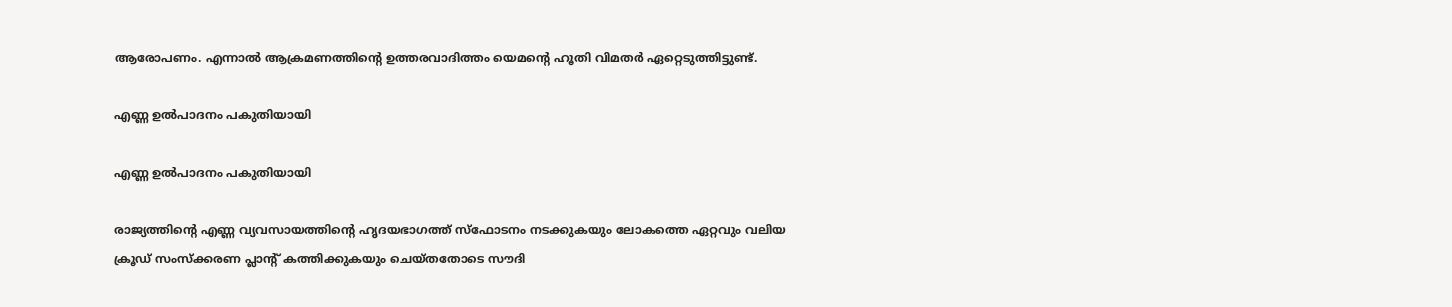ആരോപണം. എന്നാൽ ആക്രമണത്തിന്റെ ഉത്തരവാദിത്തം യെമന്റെ ഹൂതി വിമതർ ഏറ്റെടുത്തിട്ടുണ്ട്.

എണ്ണ ഉൽപാദനം പകുതിയായി

എണ്ണ ഉൽപാദനം പകുതിയായി

രാജ്യത്തിന്റെ എണ്ണ വ്യവസായത്തിന്റെ ഹൃദയഭാഗത്ത് സ്ഫോടനം നടക്കുകയും ലോകത്തെ ഏറ്റവും വലിയ ക്രൂഡ് സംസ്ക്കരണ പ്ലാന്റ് കത്തിക്കുകയും ചെയ്തതോടെ സൗദി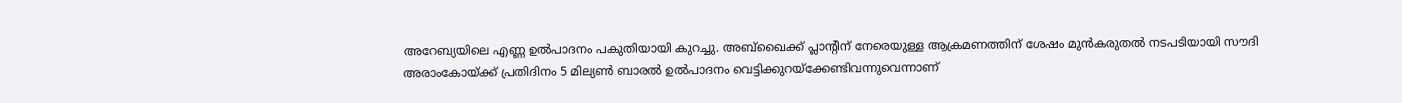അറേബ്യയിലെ എണ്ണ ഉൽപാദനം പകുതിയായി കുറച്ചു. അബ്ഖൈക്ക് പ്ലാന്റിന് നേരെയുള്ള ആക്രമണത്തിന് ശേഷം മുൻകരുതൽ നടപടിയായി സൗദി അരാംകോയ്ക്ക് പ്രതിദിനം 5 മില്യൺ ബാരൽ ഉൽപാദനം വെട്ടിക്കുറയ്ക്കേണ്ടിവന്നുവെന്നാണ്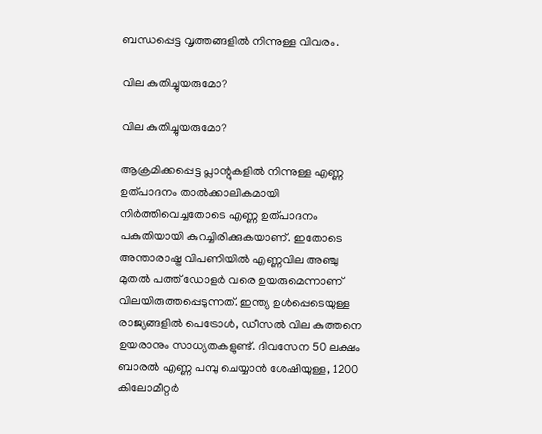ബന്ധപ്പെട്ട വൃത്തങ്ങളിൽ നിന്നുള്ള വിവരം.

വില കുതിച്ചുയരുമോ?

വില കുതിച്ചുയരുമോ?

ആക്രമിക്കപ്പെട്ട പ്ലാന്റുകളില്‍ നിന്നുള്ള എണ്ണ ഉത്പാദനം താല്‍ക്കാലികമായി നിര്‍ത്തിവെച്ചതോടെ എണ്ണ ഉത്പാദനം പകുതിയായി കുറച്ചിരിക്കുകയാണ്. ഇതോടെ അന്താരാഷ്ട്ര വിപണിയില്‍ എണ്ണവില അഞ്ചു മുതല്‍ പത്ത് ഡോളര്‍ വരെ ഉയരുമെന്നാണ് വിലയിരുത്തപ്പെടുന്നത്. ഇന്ത്യ ഉള്‍പ്പെടെയുള്ള രാജ്യങ്ങളില്‍ പെട്രോള്‍, ഡീസല്‍ വില കുത്തനെ ഉയരാനും സാധ്യതകളുണ്ട്. ദിവസേന 50 ലക്ഷം ബാരല്‍ എണ്ണ പമ്പു ചെയ്യാന്‍ ശേഷിയുള്ള, 1200 കിലോമീറ്റര്‍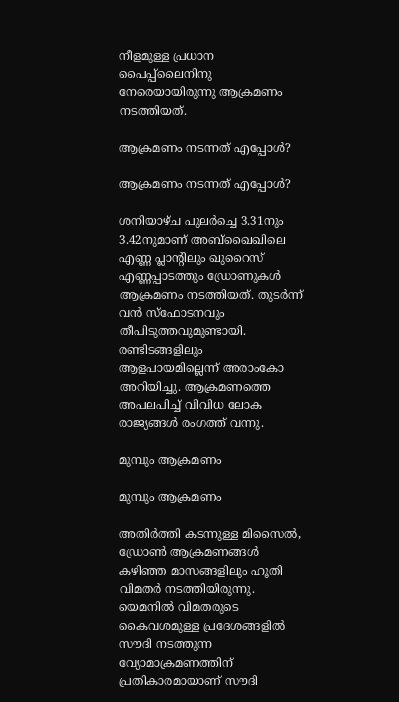നീളമുള്ള പ്രധാന പൈപ്പ്‍ലൈനിനു നേരെയായിരുന്നു ആക്രമണം നടത്തിയത്.

ആക്രമണം നടന്നത് എപ്പോൾ?

ആക്രമണം നടന്നത് എപ്പോൾ?

ശനിയാഴ്ച പുലര്‍ച്ചെ 3.31നും 3.42നുമാണ് അബ്ഖൈഖിലെ എണ്ണ പ്ലാന്റിലും ഖുറൈസ് എണ്ണപ്പാടത്തും ഡ്രോണുകള്‍ ആക്രമണം നടത്തിയത്. തുടര്‍ന്ന് വന്‍ സ്ഫോ‌ടനവും തീപിടുത്തവുമുണ്ടായി. രണ്ടിടങ്ങളിലും ആളപായമില്ലെന്ന് അരാംകോ അറിയിച്ചു. ആക്രമണത്തെ അപലപിച്ച് വിവിധ ലോക രാജ്യങ്ങള്‍ രംഗത്ത് വന്നു.

മുമ്പും ആക്രമണം

മുമ്പും ആക്രമണം

അതിർത്തി കടന്നുള്ള മിസൈൽ, ഡ്രോൺ ആക്രമണങ്ങൾ കഴിഞ്ഞ മാസങ്ങളിലും ഹൂതി വിമതർ നടത്തിയിരുന്നു. യെമനിൽ വിമതരുടെ കൈവശമുള്ള പ്രദേശങ്ങളിൽ സൗദി നടത്തുന്ന വ്യോമാക്രമണത്തിന് പ്രതികാരമായാണ് സൗദി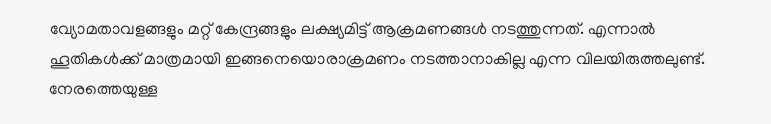വ്യോമതാവളങ്ങളും മറ്റ് കേന്ദ്രങ്ങളും ലക്ഷ്യമിട്ട് ആക്രമണങ്ങൾ നടത്തുന്നത്. എന്നാൽ ഹൂതികള്‍ക്ക് മാത്രമായി ഇങ്ങനെയൊരാക്രമണം നടത്താനാകില്ല എന്ന വിലയിരുത്തലുണ്ട്. നേരത്തെയുള്ള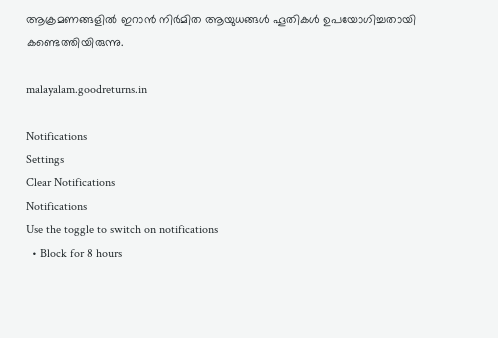ആക്രമണങ്ങളില്‍ ഇറാന്‍ നിര്‍മിത ആയുധങ്ങള്‍ ഹൂതികള്‍ ഉപയോഗിച്ചതായി കണ്ടെത്തിയിരുന്നു.

malayalam.goodreturns.in

Notifications
Settings
Clear Notifications
Notifications
Use the toggle to switch on notifications
  • Block for 8 hours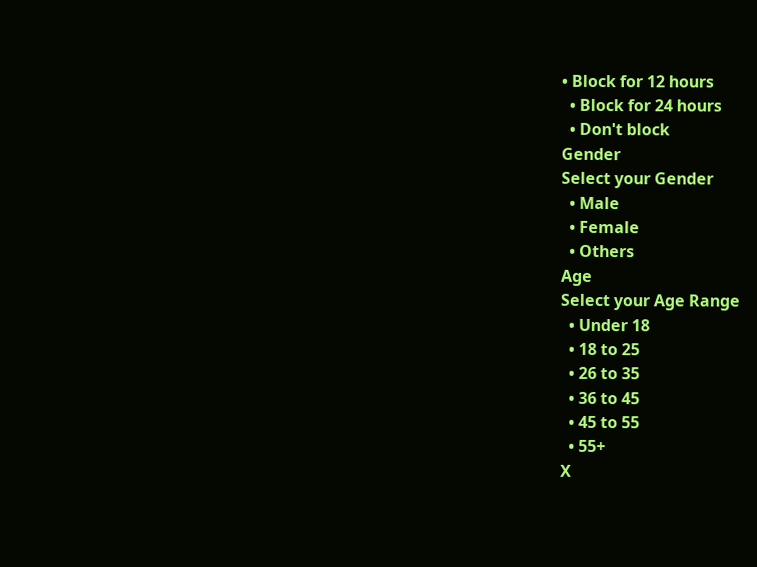• Block for 12 hours
  • Block for 24 hours
  • Don't block
Gender
Select your Gender
  • Male
  • Female
  • Others
Age
Select your Age Range
  • Under 18
  • 18 to 25
  • 26 to 35
  • 36 to 45
  • 45 to 55
  • 55+
X